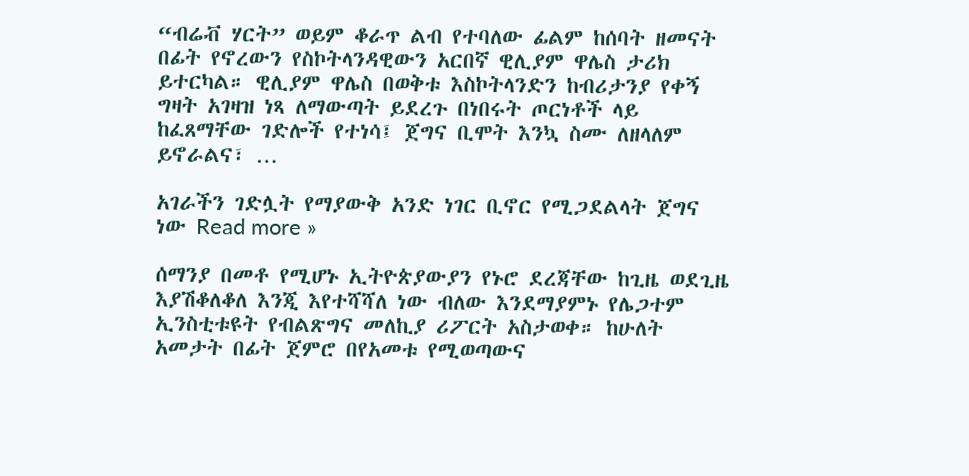“ብሬቭ ሃርት” ወይም ቆራጥ ልብ የተባለው ፊልም ከሰባት ዘመናት በፊት የኖረውን የስኮትላንዳዊውን አርበኛ ዊሊያም ዋሌስ ታሪክ ይተርካል። ዊሊያም ዋሌስ በወቅቱ እስኮትላንድን ከብሪታንያ የቀኝ ግዛት አገዛዝ ነጻ ለማውጣት ይደረጉ በነበሩት ጦርነቶች ላይ ከፈጸማቸው ገድሎች የተነሳ፤ ጀግና ቢሞት እንኳ ስሙ ለዘላለም ይኖራልና፣ …

አገራችን ገድሏት የማያውቅ አንድ ነገር ቢኖር የሚጋደልላት ጀግና ነው Read more »

ሰማንያ በመቶ የሚሆኑ ኢትዮጵያውያን የኑሮ ደረጃቸው ከጊዜ ወደጊዜ እያሽቆለቆለ እንጂ እየተሻሻለ ነው ብለው እንደማያምኑ የሌጋተም ኢንስቲቱዩት የብልጽግና መለኪያ ሪፖርት አስታወቀ። ከሁለት አመታት በፊት ጀምሮ በየአመቱ የሚወጣውና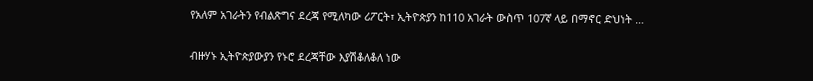የአለም አገራትን የብልጽግና ደረጃ የሚለካው ሪፖርት፣ ኢትዮጵያን ከ110 አገራት ውስጥ 107ኛ ላይ በማኖር ድህነት …

ብዙሃኑ ኢትዮጵያውያን የኑሮ ደረጃቸው እያሽቆለቆለ ነው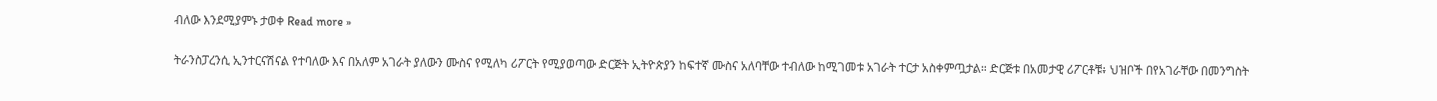ብለው እንደሚያምኑ ታወቀ Read more »

ትራንስፓረንሲ ኢንተርናሽናል የተባለው እና በአለም አገራት ያለውን ሙስና የሚለካ ሪፖርት የሚያወጣው ድርጅት ኢትዮጵያን ከፍተኛ ሙስና አለባቸው ተብለው ከሚገመቱ አገራት ተርታ አስቀምጧታል። ድርጅቱ በአመታዊ ሪፖርቶቹ፥ ህዝቦች በየአገራቸው በመንግስት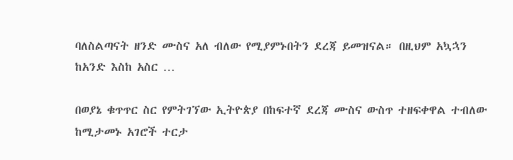ባለስልጣናት ዘንድ ሙስና አለ ብለው የሚያምኑበትን ደረጃ ይመዝናል። በዚህም አኳኋን ከአንድ እስከ አስር …

በወያኔ ቁጥጥር ስር የምትገኘው ኢትዮጵያ በከፍተኛ ደረጃ ሙስና ውስጥ ተዘፍቀዋል ተብለው ከሚታመኑ አገሮች ተርታ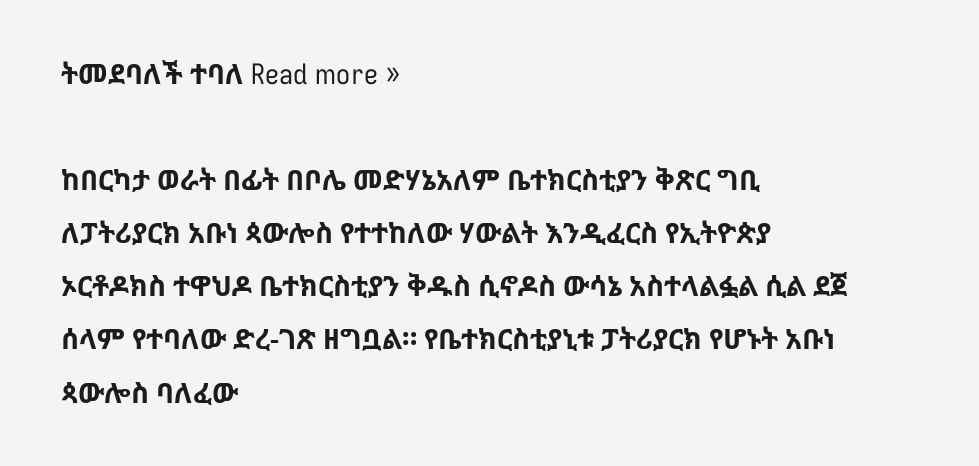ትመደባለች ተባለ Read more »

ከበርካታ ወራት በፊት በቦሌ መድሃኔአለም ቤተክርስቲያን ቅጽር ግቢ ለፓትሪያርክ አቡነ ጳውሎስ የተተከለው ሃውልት እንዲፈርስ የኢትዮጵያ ኦርቶዶክስ ተዋህዶ ቤተክርስቲያን ቅዱስ ሲኖዶስ ውሳኔ አስተላልፏል ሲል ደጀ ሰላም የተባለው ድረ-ገጽ ዘግቧል። የቤተክርስቲያኒቱ ፓትሪያርክ የሆኑት አቡነ ጳውሎስ ባለፈው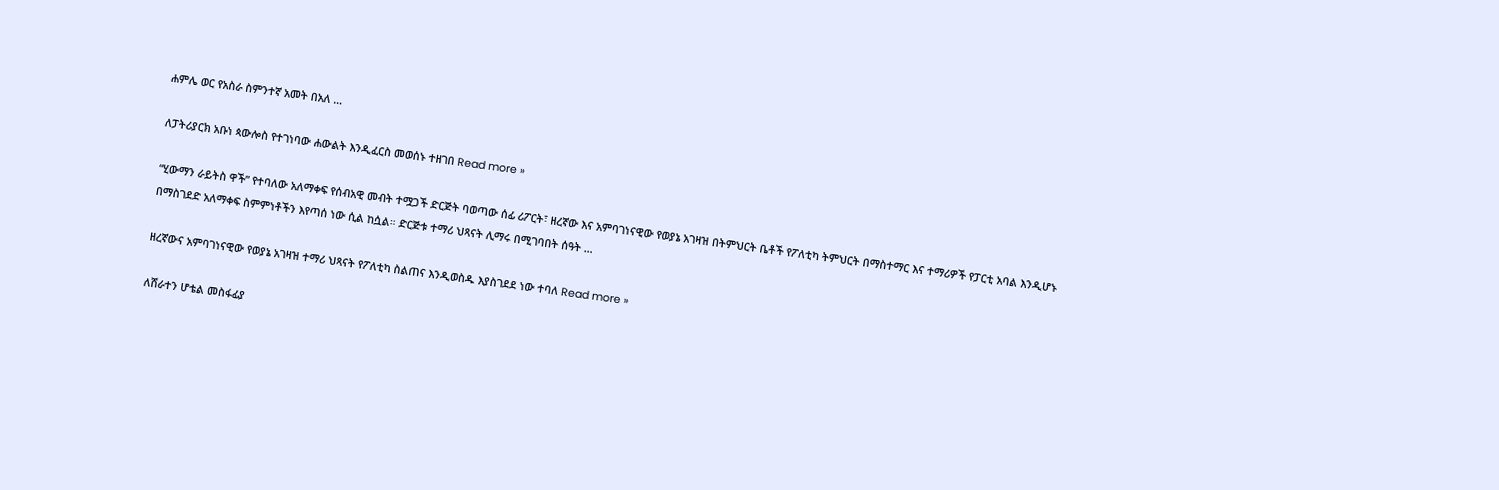ሐምሌ ወር የአስራ ስምንተኛ አመት በአለ …

ለፓትሪያርክ አቡነ ጳውሎስ የተገነባው ሐውልት እንዲፈርስ መወሰኑ ተዘገበ Read more »

“ሂውማን ራይትስ ዋች” የተባለው አለማቀፍ የሰብአዊ መብት ተሟጋች ድርጅት ባወጣው ሰፊ ሪፖርት፣ ዘረኛው እና አምባገነናዊው የወያኔ አገዛዝ በትምህርት ቤቶች የፖለቲካ ትምህርት በማስተማር እና ተማሪዎች የፓርቲ አባል እንዲሆኑ በማስገደድ አለማቀፍ ስምምነቶችን እየጣሰ ነው ሲል ከሷል። ድርጅቱ ተማሪ ህጻናት ሊማሩ በሚገባበት ሰዓት …

ዘረኛውና አምባገነናዊው የወያኔ አገዛዝ ተማሪ ህጻናት የፖለቲካ ስልጠና እንዲወስዱ እያስገደደ ነው ተባለ Read more »

ለሸራተን ሆቴል መስፋፊያ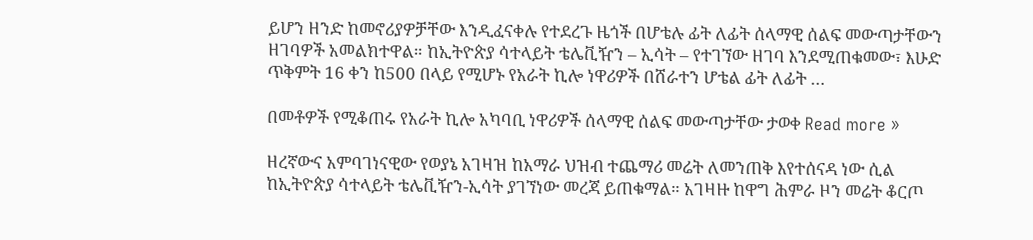ይሆን ዘንድ ከመኖሪያዎቻቸው እንዲፈናቀሉ የተደረጉ ዜጎች በሆቴሉ ፊት ለፊት ሰላማዊ ሰልፍ መውጣታቸውን ዘገባዎች አመልክተዋል። ከኢትዮጵያ ሳተላይት ቴሌቪዥን – ኢሳት – የተገኘው ዘገባ እንደሚጠቁመው፣ እሁድ ጥቅምት 16 ቀን ከ500 በላይ የሚሆኑ የአራት ኪሎ ነዋሪዎች በሸራተን ሆቴል ፊት ለፊት …

በመቶዎች የሚቆጠሩ የአራት ኪሎ አካባቢ ነዋሪዎች ሰላማዊ ሰልፍ መውጣታቸው ታወቀ Read more »

ዘረኛውና አምባገነናዊው የወያኔ አገዛዝ ከአማራ ህዝብ ተጨማሪ መሬት ለመንጠቅ እየተሰናዳ ነው ሲል ከኢትዮጵያ ሳተላይት ቴሌቪዥን-ኢሳት ያገኘነው መረጃ ይጠቁማል። አገዛዙ ከዋግ ሕምራ ዞን መሬት ቆርጦ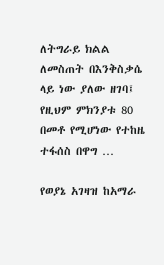ለትግራይ ክልል ለመስጠት በእንቅስቃሴ ላይ ነው ያለው ዘገባ፤ የዚህም ምክንያቱ 80 በመቶ የሚሆነው የተከዜ ተፋሰስ በዋግ …

የወያኔ አገዛዝ ከአማራ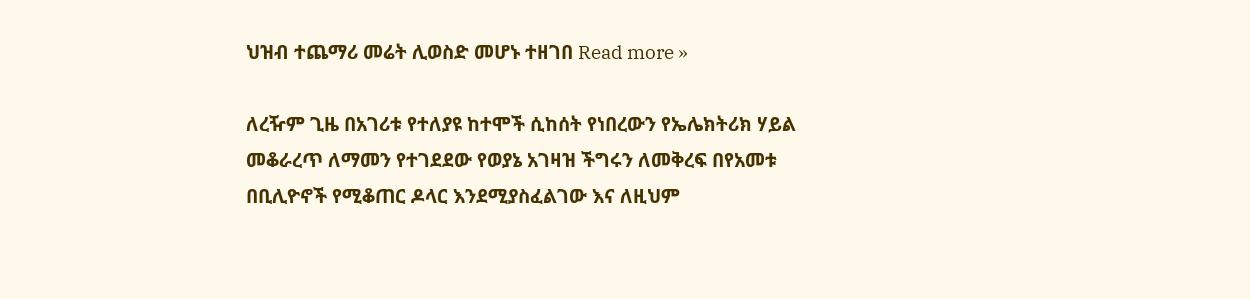ህዝብ ተጨማሪ መሬት ሊወስድ መሆኑ ተዘገበ Read more »

ለረዥም ጊዜ በአገሪቱ የተለያዩ ከተሞች ሲከሰት የነበረውን የኤሌክትሪክ ሃይል መቆራረጥ ለማመን የተገደደው የወያኔ አገዛዝ ችግሩን ለመቅረፍ በየአመቱ በቢሊዮኖች የሚቆጠር ዶላር እንደሚያስፈልገው እና ለዚህም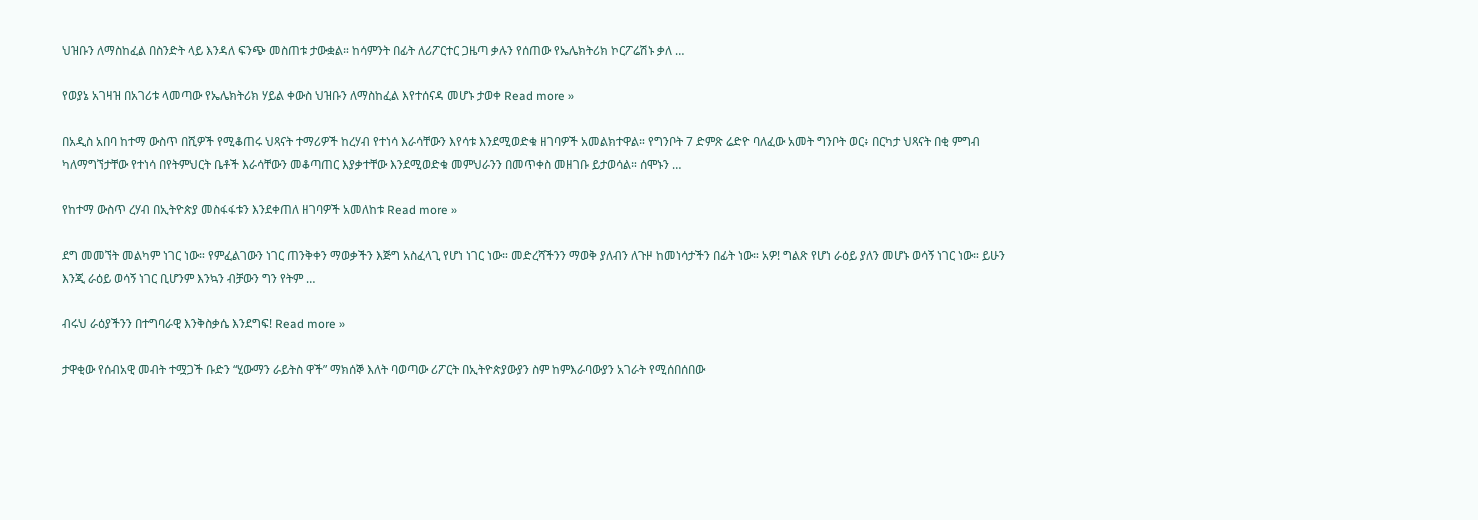ህዝቡን ለማስከፈል በስንድት ላይ እንዳለ ፍንጭ መስጠቱ ታውቋል። ከሳምንት በፊት ለሪፖርተር ጋዜጣ ቃሉን የሰጠው የኤሌክትሪክ ኮርፖሬሽኑ ቃለ …

የወያኔ አገዛዝ በአገሪቱ ላመጣው የኤሌክትሪክ ሃይል ቀውስ ህዝቡን ለማስከፈል እየተሰናዳ መሆኑ ታወቀ Read more »

በአዲስ አበባ ከተማ ውስጥ በሺዎች የሚቆጠሩ ህጻናት ተማሪዎች ከረሃብ የተነሳ እራሳቸውን እየሳቱ እንደሚወድቁ ዘገባዎች አመልክተዋል። የግንቦት 7 ድምጽ ሬድዮ ባለፈው አመት ግንቦት ወር፥ በርካታ ህጻናት በቂ ምግብ ካለማግኘታቸው የተነሳ በየትምህርት ቤቶች እራሳቸውን መቆጣጠር እያቃተቸው እንደሚወድቁ መምህራንን በመጥቀስ መዘገቡ ይታወሳል። ሰሞኑን …

የከተማ ውስጥ ረሃብ በኢትዮጵያ መስፋፋቱን እንደቀጠለ ዘገባዎች አመለከቱ Read more »

ደግ መመኘት መልካም ነገር ነው። የምፈልገውን ነገር ጠንቅቀን ማወቃችን እጅግ አስፈላጊ የሆነ ነገር ነው። መድረሻችንን ማወቅ ያለብን ለጉዞ ከመነሳታችን በፊት ነው። አዎ! ግልጽ የሆነ ራዕይ ያለን መሆኑ ወሳኝ ነገር ነው። ይሁን እንጂ ራዕይ ወሳኝ ነገር ቢሆንም እንኳን ብቻውን ግን የትም …

ብሩህ ራዕያችንን በተግባራዊ እንቅስቃሴ እንደግፍ! Read more »

ታዋቂው የሰብአዊ መብት ተሟጋች ቡድን “ሂውማን ራይትስ ዋች” ማክሰኞ እለት ባወጣው ሪፖርት በኢትዮጵያውያን ስም ከምእራባውያን አገራት የሚሰበሰበው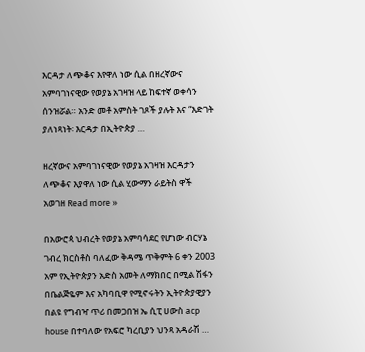እርዳታ ለጭቆና እየዋለ ነው ሲል በዘረኛውና አምባገነናዊው የወያኔ አገዛዝ ላይ ከፍተኛ ወቀሳን ሰንዝሯል። አንድ መቶ አምስት ገጾች ያሉት እና “እድገት ያለነጻነት፡ እርዳታ በኢትዮጵያ …

ዘረኛውና አምባገነናዊው የወያኔ አገዛዝ እርዳታን ለጭቆና እያዋለ ነው ሲል ሂውማን ራይትስ ዋች አወገዘ Read more »

በአውሮጳ ህብረት የወያኔ አምባሳደር የሆነው ብርሃኔ ገብረ ክርስቶስ ባለፈው ቅዳሜ ጥቅምት 6 ቀን 2003 አም የኢትዮጵያን አድስ አመት ለማክበር በሚል ሽፋን በቤልጅዬም እና አካባቢዋ የሚኖሩትን ኢትዮጵያዊያን በልዩ የግብዣ ጥሪ በመጋበዝ ኤ ሲፒ ሀውስ acp house በተባለው የአፍሮ ካረቢያን ህንጻ አዳራሽ …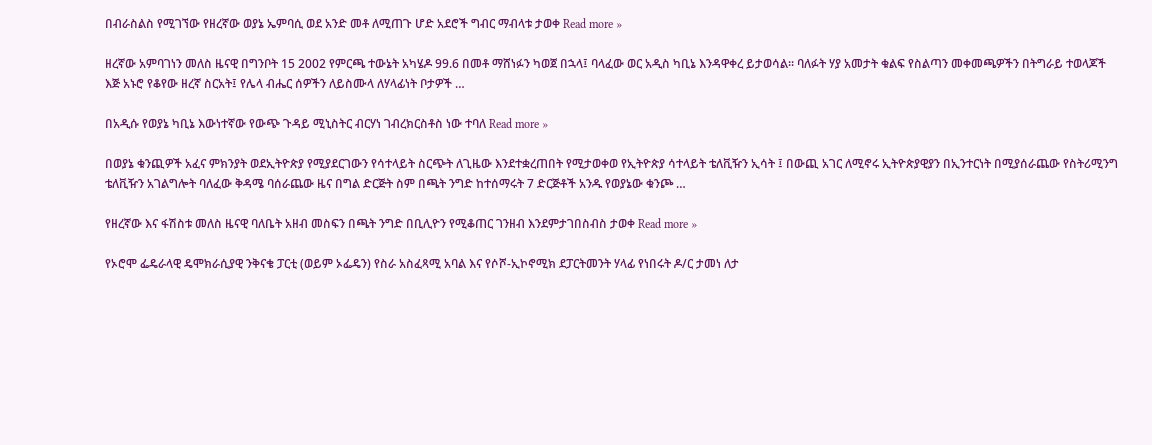በብራስልስ የሚገኘው የዘረኛው ወያኔ ኤምባሲ ወደ አንድ መቶ ለሚጠጉ ሆድ አደሮች ግብር ማብላቱ ታወቀ Read more »

ዘረኛው አምባገነን መለስ ዜናዊ በግንቦት 15 2002 የምርጫ ተውኔት አካሄዶ 99.6 በመቶ ማሸነፉን ካወጀ በኋላ፤ ባላፈው ወር አዲስ ካቢኔ እንዳዋቀረ ይታወሳል። ባለፉት ሃያ አመታት ቁልፍ የስልጣን መቀመጫዎችን በትግራይ ተወላጆች እጅ አኑሮ የቆየው ዘረኛ ስርአት፤ የሌላ ብሔር ሰዎችን ለይስሙላ ለሃላፊነት ቦታዎች …

በአዲሱ የወያኔ ካቢኔ እውነተኛው የውጭ ጉዳይ ሚኒስትር ብርሃነ ገብረክርስቶስ ነው ተባለ Read more »

በወያኔ ቁንጪዎች አፈና ምክንያት ወደኢትዮጵያ የሚያደርገውን የሳተላይት ስርጭት ለጊዜው እንደተቋረጠበት የሚታወቀወ የኢትዮጵያ ሳተላይት ቴለቪዥን ኢሳት ፤ በውጪ አገር ለሚኖሩ ኢትዮጵያዊያን በኢንተርነት በሚያሰራጨው የስትሪሚንግ ቴለቪዥን አገልግሎት ባለፈው ቅዳሜ ባሰራጨው ዜና በግል ድርጅት ስም በጫት ንግድ ከተሰማሩት 7 ድርጅቶች አንዱ የወያኔው ቁንጮ …

የዘረኛው እና ፋሽስቱ መለስ ዜናዊ ባለቤት አዘብ መስፍን በጫት ንግድ በቢሊዮን የሚቆጠር ገንዘብ እንደምታገበስብስ ታወቀ Read more »

የኦሮሞ ፌዴራላዊ ዴሞክራሲያዊ ንቅናቄ ፓርቲ (ወይም ኦፌዴን) የስራ አስፈጻሚ አባል እና የሶሾ-ኢኮኖሚክ ደፓርትመንት ሃላፊ የነበሩት ዶ/ር ታመነ ለታ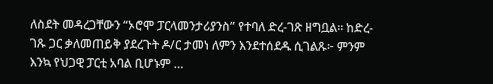ለስደት መዳረጋቸውን “ኦሮሞ ፓርላመንታሪያንስ” የተባለ ድረ-ገጽ ዘግቧል። ከድረ-ገጹ ጋር ቃለመጠይቅ ያደረጉት ዶ/ር ታመነ ለምን እንደተሰደዱ ሲገልጹ፦ ምንም እንኳ የህጋዊ ፓርቲ አባል ቢሆኑም …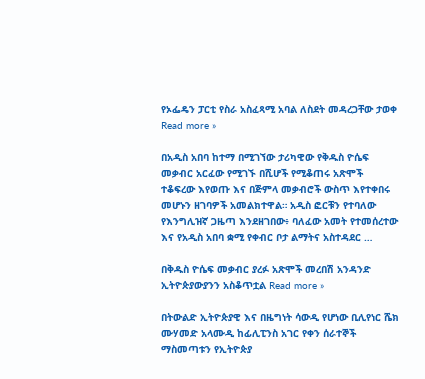የኦፌዴን ፓርቲ የስራ አስፈጻሚ አባል ለስደት መዳረጋቸው ታወቀ Read more »

በአዲስ አበባ ከተማ በሚገኘው ታሪካዊው የቅዱስ ዮሴፍ መቃብር አርፈው የሚገኙ በሺሆች የሚቆጠሩ አጽሞች ተቆፍረው እየወጡ እና በጅምላ መቃብሮች ውስጥ እየተቀበሩ መሆኑን ዘገባዎች አመልክተዋል። አዲስ ፎርቹን የተባለው የእንግሊዝኛ ጋዜጣ እንደዘገበው፥ ባለፈው አመት የተመሰረተው እና የአዲስ አበባ ቋሚ የቀብር ቦታ ልማትና አስተዳደር …

በቅዱስ ዮሴፍ መቃብር ያረፉ አጽሞች መረበሽ አንዳንድ ኢትዮጵያውያንን አስቆጥቷል Read more »

በትውልድ ኢትዮጵያዊ እና በዜግነት ሳውዲ የሆነው ቢሊየነር ሼክ ሙሃመድ አላሙዲ ከፊሊፒንስ አገር የቀን ሰራተኞች ማስመጣቱን የኢትዮጵያ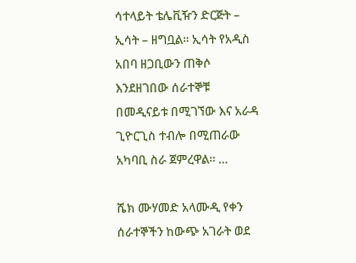ሳተላይት ቴሌቪዥን ድርጅት – ኢሳት – ዘግቧል። ኢሳት የአዲስ አበባ ዘጋቢውን ጠቅሶ እንደዘገበው ሰራተኞቹ በመዲናይቱ በሚገኘው እና አራዳ ጊዮርጊስ ተብሎ በሚጠራው አካባቢ ስራ ጀምረዋል። …

ሼክ ሙሃመድ አላሙዲ የቀን ሰራተኞችን ከውጭ አገራት ወደ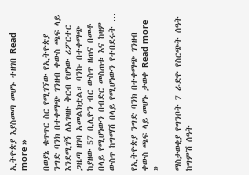ኢትዮጵያ እያስመጣ መሆኑ ተዘገበ Read more »

በወያኔ ቁጥጥር ስር የሚገኘው የኢትዮጵያ ንግድ ባንክ በተቀማጭ ገንዘብ ቀውስ ጫፍ ላይ እንደሚገኝ ለአገዛዙ ቅርብ የሆነው ሪፖርተር ጋዜጣ ዘገባ አመልክቷል። ባንኩ በተቀማጭ ከያዘው 57 ቢሊዮን ብር ውስጥ ዘጠና በመቶ በላይ የሚሆነውን በብድር መስጠቱ እና ከዛም ውስጥ ከግማሽ በላይ የሚሆነውን የተበደሩት …

የኢትዮጵያ ንግድ ባንክ በተቀማጭ ገንዘብ ቀውስ ጫፍ ላይ መሆኑ ታወቀ Read more »

ማስታወቂያ የግንቦት 7 ራድዮ የስርጭት ሰዓት ከግምሽ ሰዓት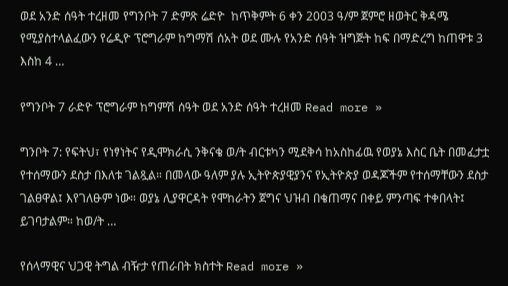ወደ አንድ ሰዓት ተረዘመ የግንቦት 7 ድምጽ ሬድዮ  ከጥቅምት 6 ቀን 2003 ዓ/ም ጀምሮ ዘወትር ቅዳሜ የሚያስተላልፈውን የሬዲዮ ፕሮግራም ከግማሽ ሰአት ወደ ሙሉ የአንድ ሰዓት ዝግጅት ከፍ በማድረግ ከጠዋቱ 3 እስከ 4 …

የግንቦት 7 ራድዮ ፕሮግራም ከግምሽ ሰዓት ወደ አንድ ሰዓት ተረዘመ Read more »

ግንቦት 7: የፍትህ፣ የነፃነትና የዲሞክራሲ ንቅናቄ ወ/ት ብርቱካን ሚደቅሳ ከአስከፊዉ የወያኔ እስር ቤት በመፈታቷ የተሰማውን ደስታ በእለቱ ገልጿል። በመላው ዓለም ያሉ ኢትዮጵያዊያንና የኢትዮጵያ ወዳጆችም የተሰማቸውን ደስታ ገልፀዋል፤ እየገለፁም ነው። ወያኔ ሊያዋርዳት የሞከራትን ጀግና ህዝብ በቄጠማና በቀይ ምንጣፍ ተቀበላት፤ ይገባታልም። ከወ/ት …

የሰላማዊና ህጋዊ ትግል ብዥታ የጠራበት ክስተት Read more »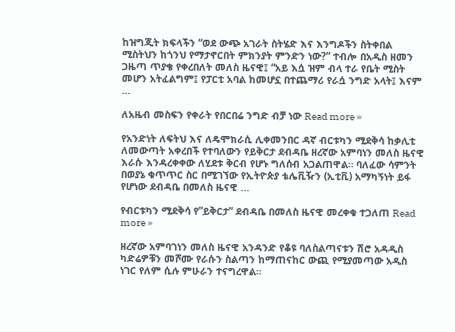ከዝግጂት ክፍላችን “ወደ ውጭ አገራት ስትሄድ እና እንግዶችን ስትቀበል ሚስትህን ከጎንህ የማታኖርበት ምክንያት ምንድን ነው?” ተብሎ በአዲስ ዘመን ጋዜጣ ጥያቄ የቀረበለት መለስ ዜናዊ፤ “አይ እሷ ዝም ብላ ተራ የቤት ሚስት መሆን አትፈልግም፤ የፓርቲ አባል ከመሆኗ በተጨማሪ የራሷ ንግድ አላት፤ እናም …

ለአዜብ መስፍን የቀራት የበርበሬ ንግድ ብቻ ነው Read more »

የአንድነት ለፍትህ እና ለዴሞክራሲ ሊቀመንበር ዳኛ ብርቱካን ሚደቅሳ ከቃሊቲ ለመውጣት አቀረበች የተባለውን የይቅርታ ደብዳቤ ዘረኛው አምባነን መለስ ዜናዊ እራሱ እንዳረቀቀው ለሂደቱ ቅርብ የሆኑ ግለሰብ አጋልጠዋል። ባለፈው ሳምንት በወያኔ ቁጥጥር ስር በሚገኘው የኢትዮጵያ ቴሌቪዥን (ኢቲቪ) አማካኝነት ይፋ የሆነው ደብዳቤ በመለስ ዜናዊ …

የብርቱካን ሚደቅሳ የ”ይቅርታ” ደብዳቤ በመለስ ዜናዊ መረቀቁ ተጋለጠ Read more »

ዘረኛው አምባገነን መለስ ዜናዊ አንዳንድ የቆዩ ባለስልጣናቱን ሽሮ አዳዲስ ካድሬዎቹን መሾሙ የራሱን ስልጣን ከማጠናከር ውጪ የሚያመጣው አዲስ ነገር የለም ሲሉ ምሁራን ተናግረዋል።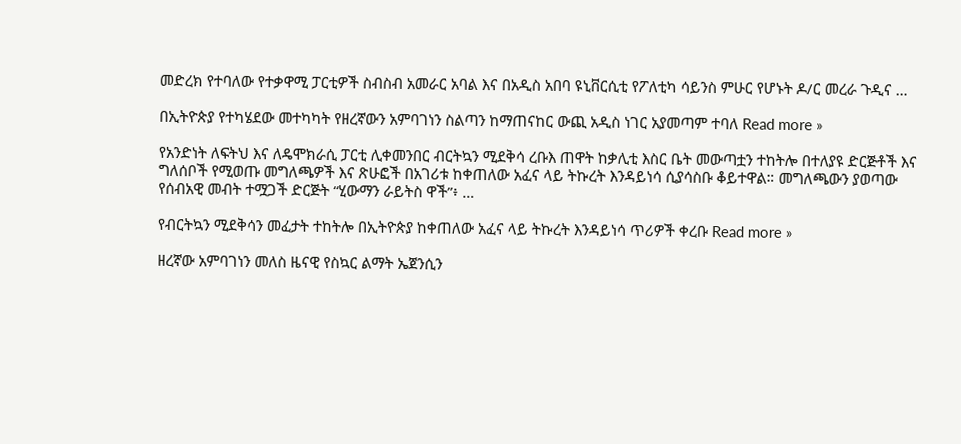መድረክ የተባለው የተቃዋሚ ፓርቲዎች ስብስብ አመራር አባል እና በአዲስ አበባ ዩኒቨርሲቲ የፖለቲካ ሳይንስ ምሁር የሆኑት ዶ/ር መረራ ጉዲና …

በኢትዮጵያ የተካሄደው መተካካት የዘረኛውን አምባገነን ስልጣን ከማጠናከር ውጪ አዲስ ነገር አያመጣም ተባለ Read more »

የአንድነት ለፍትህ እና ለዴሞክራሲ ፓርቲ ሊቀመንበር ብርትኳን ሚደቅሳ ረቡእ ጠዋት ከቃሊቲ እስር ቤት መውጣቷን ተከትሎ በተለያዩ ድርጅቶች እና ግለሰቦች የሚወጡ መግለጫዎች እና ጽሁፎች በአገሪቱ ከቀጠለው አፈና ላይ ትኩረት እንዳይነሳ ሲያሳስቡ ቆይተዋል። መግለጫውን ያወጣው የሰብአዊ መብት ተሟጋች ድርጅት “ሂውማን ራይትስ ዋች”፥ …

የብርትኳን ሚደቅሳን መፈታት ተከትሎ በኢትዮጵያ ከቀጠለው አፈና ላይ ትኩረት እንዳይነሳ ጥሪዎች ቀረቡ Read more »

ዘረኛው አምባገነን መለስ ዜናዊ የስኳር ልማት ኤጀንሲን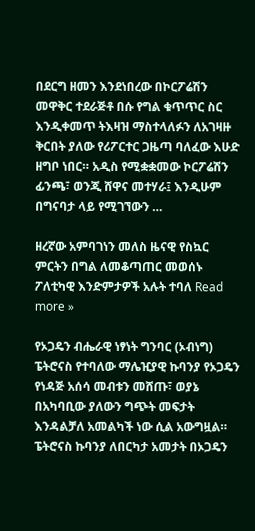በደርግ ዘመን እንደነበረው በኮርፖሬሽን መዋቅር ተደራጅቶ በሱ የግል ቁጥጥር ስር እንዲቀመጥ ትእዛዝ ማስተላለፉን ለአገዛዙ ቅርበት ያለው የሪፖርተር ጋዜጣ ባለፈው እሁድ ዘግቦ ነበር። አዲስ የሚቋቋመው ኮርፖሬሽን ፊንጫ፣ ወንጂ ሸዋና መተሃራ፤ እንዲሁም በግናባታ ላይ የሚገኘውን …

ዘረኛው አምባገነን መለስ ዜናዊ የስኳር ምርትን በግል ለመቆጣጠር መወሰኑ ፖለቲካዊ እንድምታዎች አሉት ተባለ Read more »

የኦጋዴን ብሔራዊ ነፃነት ግንባር (ኦብነግ) ፔትሮናስ የተባለው ማሌዢያዊ ኩባንያ የኦጋዴን የነዳጅ አሰሳ መብቱን መሸጡ፣ ወያኔ በአካባቢው ያለውን ግጭት መፍታት እንዳልቻለ አመልካች ነው ሲል አውግዟል። ፔትሮናስ ኩባንያ ለበርካታ አመታት በኦጋዴን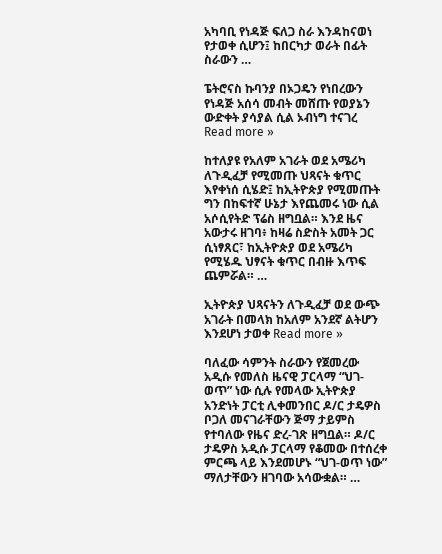አካባቢ የነዳጅ ፍለጋ ስራ እንዳከናወነ የታወቀ ሲሆን፤ ከበርካታ ወራት በፊት ስራውን …

ፔትሮናስ ኩባንያ በኦጋዴን የነበረውን የነዳጅ አሰሳ መብት መሸጡ የወያኔን ውድቀት ያሳያል ሲል ኦብነግ ተናገረ Read more »

ከተለያዩ የአለም አገራት ወደ አሜሪካ ለጉዲፈቻ የሚመጡ ህጻናት ቁጥር እየቀነሰ ሲሄድ፤ ከኢትዮጵያ የሚመጡት ግን በከፍተኛ ሁኔታ እየጨመሩ ነው ሲል አሶሲየትድ ፕሬስ ዘግቧል። እንደ ዜና አውታሩ ዘገባ፥ ከዛሬ ስድስት አመት ጋር ሲነፃጸር፣ ከኢትዮጵያ ወደ አሜሪካ የሚሄዱ ህፃናት ቁጥር በብዙ እጥፍ ጨምሯል። …

ኢትዮጵያ ህጻናትን ለጉዲፈቻ ወደ ውጭ አገራት በመላክ ከአለም አንደኛ ልትሆን እንደሆነ ታወቀ Read more »

ባለፈው ሳምንት ስራውን የጀመረው አዲሱ የመለስ ዜናዊ ፓርላማ “ህገ-ወጥ” ነው ሲሉ የመላው ኢትዮጵያ አንድነት ፓርቲ ሊቀመንበር ዶ/ር ታዴዎስ ቦጋለ መናገራቸውን ጅማ ታይምስ የተባለው የዜና ድረ-ገጽ ዘግቧል። ዶ/ር ታዴዎስ አዲሱ ፓርላማ የቆመው በተሰረቀ ምርጫ ላይ እንደመሆኑ “ህገ-ወጥ ነው” ማለታቸውን ዘገባው አሳውቋል። …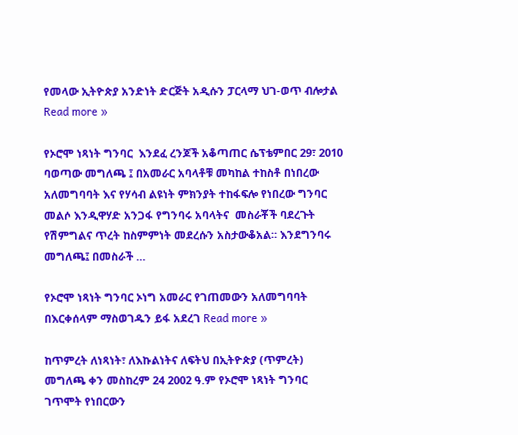የመላው ኢትዮጵያ አንድነት ድርጅት አዲሱን ፓርላማ ህገ-ወጥ ብሎታል Read more »

የኦሮሞ ነጻነት ግንባር  እንደፈ ረንጆች አቆጣጠር ሴፕቴምበር 29፣ 2010 ባወጣው መግለጫ ፤ በአመራር አባላቶቹ መካከል ተከስቶ በነበረው አለመግባባት እና የሃሳብ ልዩነት ምክንያት ተከፋፍሎ የነበረው ግንባር መልሶ እንዲዋሃድ አንጋፋ የግንባሩ አባላትና  መስራቾች ባደረጉት የሽምግልና ጥረት ከስምምነት መደረሱን አስታውቆአል። እንደግንባሩ መግለጫ፤ በመስራች …

የኦሮሞ ነጻነት ግንባር ኦነግ አመራር የገጠመውን አለመግባባት በእርቀሰላም ማስወገዱን ይፋ አደረገ Read more »

ከጥምረት ለነጻነት፣ ለእኩልነትና ለፍትህ በኢትዮጵያ (ጥምረት) መግለጫ ቀን መስከረም 24 2002 ዓ.ም የኦሮሞ ነጻነት ግንባር ገጥሞት የነበርውን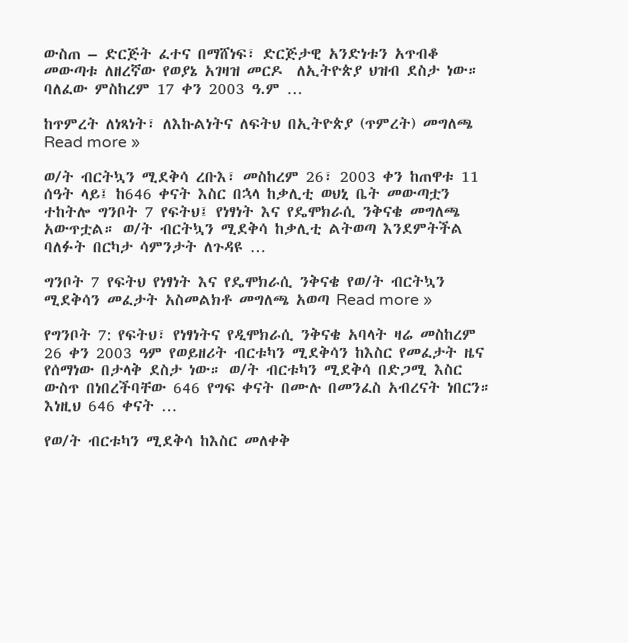ውስጠ – ድርጅት ፈተና በማሸነፍ፣ ድርጅታዊ አንድነቱን አጥብቆ መውጣቱ ለዘረኛው የወያኔ አገዛዝ መርዶ  ለኢትዮጵያ ህዝብ ደስታ ነው። ባለፈው ምስከረም 17 ቀን 2003 ዓ.ም …

ከጥምረት ለነጻነት፣ ለእኩልነትና ለፍትህ በኢትዮጵያ (ጥምረት) መግለጫ Read more »

ወ/ት ብርትኳን ሚደቅሳ ረቡእ፣ መስከረም 26፣ 2003 ቀን ከጠዋቱ 11 ሰዓት ላይ፤ ከ646 ቀናት እስር በኋላ ከቃሊቲ ወህኒ ቤት መውጣቷን ተከትሎ ግንቦት 7 የፍትህ፤ የነፃነት እና የዴሞክራሲ ንቅናቄ መግለጫ አውጥቷል። ወ/ት ብርትኳን ሚደቅሳ ከቃሊቲ ልትወጣ እንደምትችል ባለፉት በርካታ ሳምንታት ለጉዳዩ …

ግንቦት 7 የፍትህ የነፃነት እና የዴሞክራሲ ንቅናቄ የወ/ት ብርትኳን ሚደቅሳን መፈታት አስመልክቶ መግለጫ አወጣ Read more »

የግንቦት 7: የፍትህ፣ የነፃነትና የዲሞክራሲ ንቅናቄ አባላት ዛሬ መስከረም 26 ቀን 2003 ዓም የወይዘሪት ብርቱካን ሚደቅሳን ከእስር የመፈታት ዜና  የሰማነው በታላቅ ደስታ ነው። ወ/ት ብርቱካን ሚደቅሳ በድጋሚ እስር ውስጥ በነበረችባቸው 646 የግፍ ቀናት በሙሉ በመንፈስ አብረናት ነበርን። እነዚህ 646 ቀናት …

የወ/ት ብርቱካን ሚደቅሳ ከእስር መለቀቅ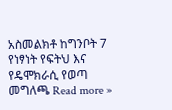አስመልክቶ ከግንቦት 7 የነፃነት የፍትህ እና የዴሞክራሲ የወጣ መግለጫ Read more »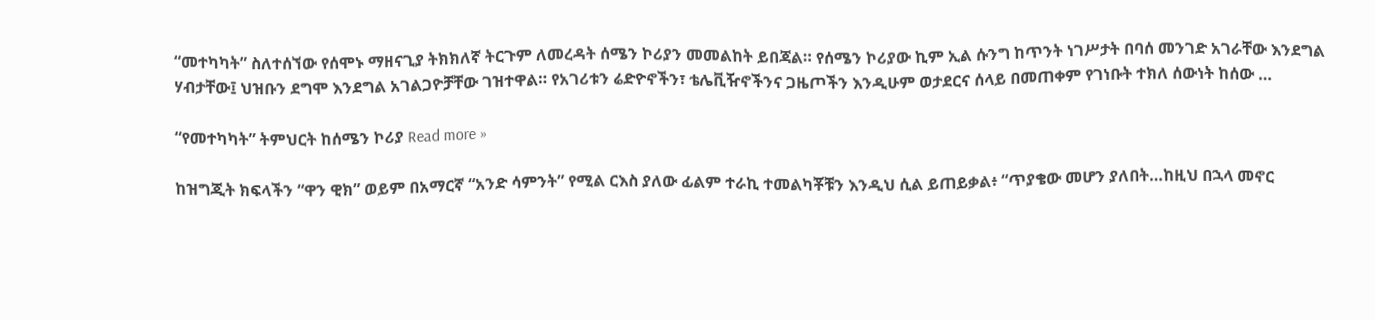“መተካካት” ስለተሰኘው የሰሞኑ ማዘናጊያ ትክክለኛ ትርጉም ለመረዳት ሰሜን ኮሪያን መመልከት ይበጃል። የሰሜን ኮሪያው ኪም ኢል ሱንግ ከጥንት ነገሥታት በባሰ መንገድ አገራቸው እንደግል ሃብታቸው፤ ህዝቡን ደግሞ እንደግል አገልጋዮቻቸው ገዝተዋል። የአገሪቱን ሬድዮኖችን፣ ቴሌቪዥኖችንና ጋዜጦችን እንዲሁም ወታደርና ሰላይ በመጠቀም የገነቡት ተክለ ሰውነት ከሰው …

“የመተካካት” ትምህርት ከሰሜን ኮሪያ Read more »

ከዝግጂት ክፍላችን “ዋን ዊክ” ወይም በአማርኛ “አንድ ሳምንት” የሚል ርእስ ያለው ፊልም ተራኪ ተመልካቾቹን እንዲህ ሲል ይጠይቃል፥ “ጥያቄው መሆን ያለበት…ከዚህ በኋላ መኖር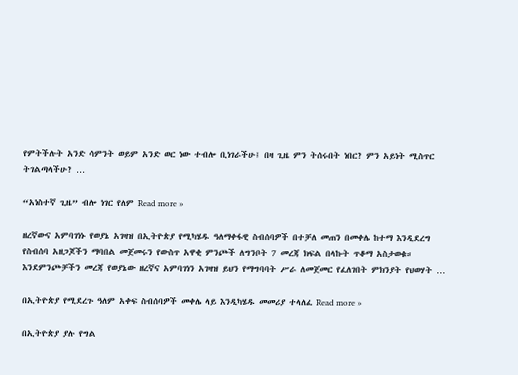የምትችሉት አንድ ሳምንት ወይም አንድ ወር ነው ተብሎ ቢነገራችሁ፤ በዛ ጊዜ ምን ትሰሩበት ነበር? ምን አይነት ሚስጥር ትገልጣላችሁ? …

“አነስተኛ ጊዜ” ብሎ ነገር የለም Read more »

ዘረኛውና አምባገነኑ የወያኔ አገዛዝ በኢትዮጵያ የሚካሄዱ ዓለማቀፋዊ ስብሰባዎች በተቻለ መጠን በመቀሌ ከተማ እንዲደረግ የስብሰባ አዘጋጆችን ማባበል መጀመሩን የውስጥ አዋቂ ምንጮች ለግንቦት 7 መረጃ ክፍል በላኩት ጥቆማ አስታወቁ። እንደምንጮቻችን መረጃ የወያኔው ዘረኛና አምባገነን አገዛዝ ይህን የማግባባት ሥራ ለመጀመር የፈለገበት ምክንያት የህወሃት …

በኢትዮጵያ የሚደረጉ ዓለም አቀፍ ስብሰባዎች መቀሌ ላይ እንዲካሄዱ መመሪያ ተላለፈ Read more »

በኢትዮጵያ ያሉ የግል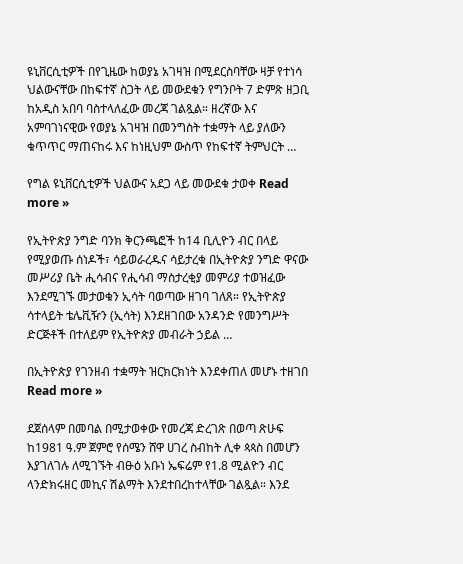ዩኒቨርሲቲዎች በየጊዜው ከወያኔ አገዛዝ በሚደርስባቸው ዛቻ የተነሳ ህልውናቸው በከፍተኛ ስጋት ላይ መውደቁን የግንቦት 7 ድምጽ ዘጋቢ ከአዲስ አበባ ባስተላለፈው መረጃ ገልጿል። ዘረኛው እና አምባገነናዊው የወያኔ አገዛዝ በመንግስት ተቋማት ላይ ያለውን ቁጥጥር ማጠናከሩ እና ከነዚህም ውስጥ የከፍተኛ ትምህርት …

የግል ዩኒቨርሲቲዎች ህልውና አደጋ ላይ መውደቁ ታወቀ Read more »

የኢትዮጵያ ንግድ ባንክ ቅርንጫፎች ከ14 ቢሊዮን ብር በላይ የሚያወጡ ሰነዶች፣ ሳይወራረዱና ሳይታረቁ በኢትዮጵያ ንግድ ዋናው መሥሪያ ቤት ሒሳብና የሒሳብ ማስታረቂያ መምሪያ ተወዝፈው እንደሚገኙ መታወቁን ኢሳት ባወጣው ዘገባ ገለጸ። የኢትዮጵያ ሳተላይት ቴሌቪዥን (ኢሳት) እንደዘገበው አንዳንድ የመንግሥት ድርጅቶች በተለይም የኢትዮጵያ መብራት ኃይል …

በኢትዮጵያ የገንዘብ ተቋማት ዝርክርክነት እንደቀጠለ መሆኑ ተዘገበ Read more »

ደጀሰላም በመባል በሚታወቀው የመረጃ ድረገጽ በወጣ ጽሁፍ ከ1981 ዓ.ም ጀምሮ የሰሜን ሸዋ ሀገረ ስብከት ሊቀ ጳጳስ በመሆን እያገለገሉ ለሚገኙት ብፁዕ አቡነ ኤፍሬም የ1.8 ሚልዮን ብር ላንድክሩዘር መኪና ሽልማት እንደተበረከተላቸው ገልጿል። እንደ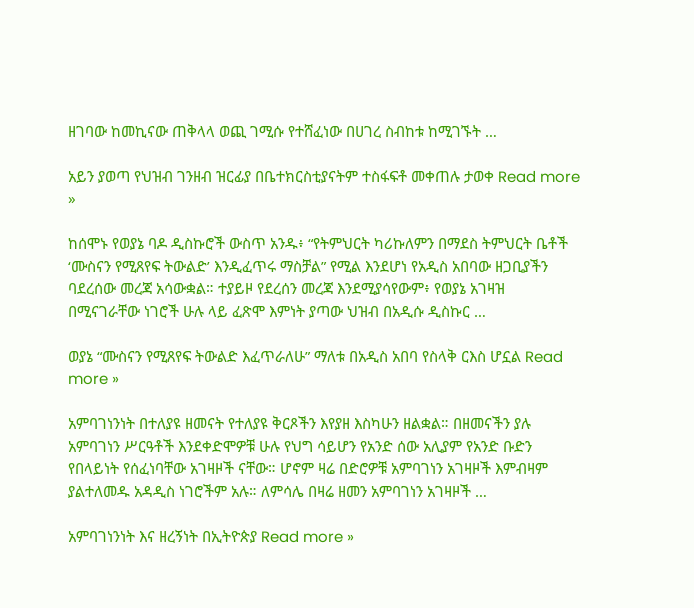ዘገባው ከመኪናው ጠቅላላ ወጪ ገሚሱ የተሸፈነው በሀገረ ስብከቱ ከሚገኙት …

አይን ያወጣ የህዝብ ገንዘብ ዝርፊያ በቤተክርስቲያናትም ተስፋፍቶ መቀጠሉ ታወቀ Read more »

ከሰሞኑ የወያኔ ባዶ ዲስኩሮች ውስጥ አንዱ፥ “የትምህርት ካሪኩለምን በማደስ ትምህርት ቤቶች ‘ሙስናን የሚጸየፍ ትውልድ’ እንዲፈጥሩ ማስቻል” የሚል እንደሆነ የአዲስ አበባው ዘጋቢያችን ባደረሰው መረጃ አሳውቋል። ተያይዞ የደረሰን መረጃ እንደሚያሳየውም፥ የወያኔ አገዛዝ በሚናገራቸው ነገሮች ሁሉ ላይ ፈጽሞ እምነት ያጣው ህዝብ በአዲሱ ዲስኩር …

ወያኔ “ሙስናን የሚጸየፍ ትውልድ እፈጥራለሁ” ማለቱ በአዲስ አበባ የስላቅ ርእስ ሆኗል Read more »

አምባገነንነት በተለያዩ ዘመናት የተለያዩ ቅርጾችን እየያዘ እስካሁን ዘልቋል። በዘመናችን ያሉ አምባገነን ሥርዓቶች እንደቀድሞዎቹ ሁሉ የህግ ሳይሆን የአንድ ሰው አሊያም የአንድ ቡድን የበላይነት የሰፈነባቸው አገዛዞች ናቸው። ሆኖም ዛሬ በድሮዎቹ አምባገነን አገዛዞች እምብዛም ያልተለመዱ አዳዲስ ነገሮችም አሉ። ለምሳሌ በዛሬ ዘመን አምባገነን አገዛዞች …

አምባገነንነት እና ዘረኝነት በኢትዮጵያ Read more »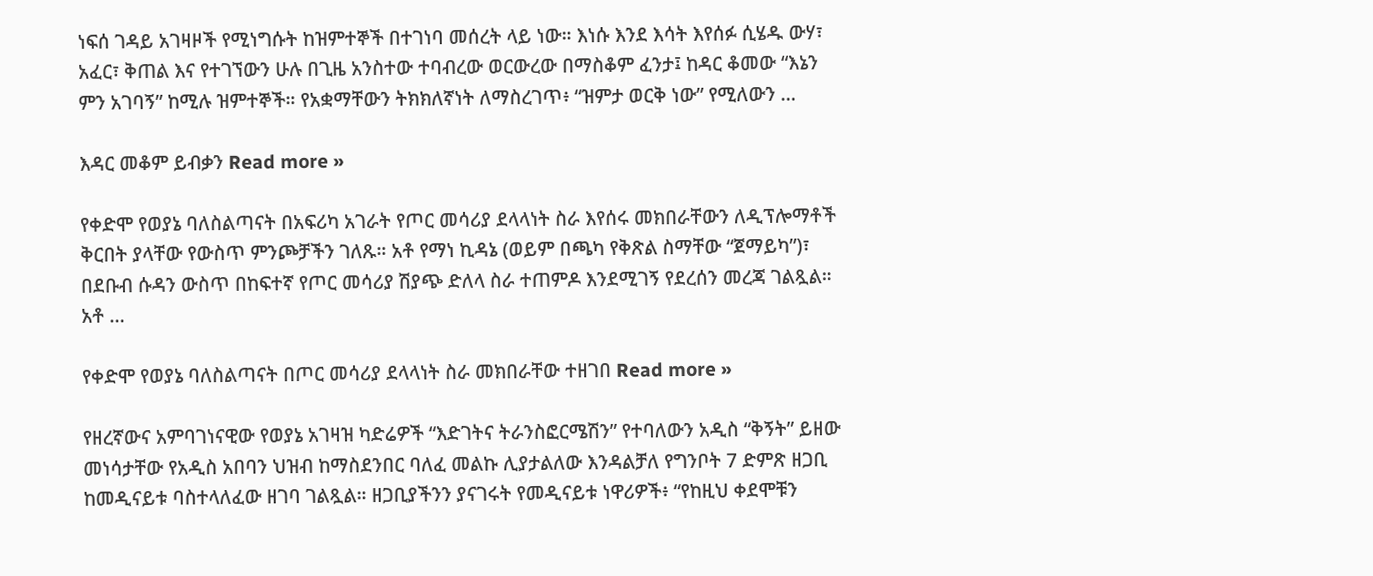ነፍሰ ገዳይ አገዛዞች የሚነግሱት ከዝምተኞች በተገነባ መሰረት ላይ ነው። እነሱ እንደ እሳት እየሰፉ ሲሄዱ ውሃ፣ አፈር፣ ቅጠል እና የተገኘውን ሁሉ በጊዜ አንስተው ተባብረው ወርውረው በማስቆም ፈንታ፤ ከዳር ቆመው “እኔን ምን አገባኝ” ከሚሉ ዝምተኞች። የአቋማቸውን ትክክለኛነት ለማስረገጥ፥ “ዝምታ ወርቅ ነው” የሚለውን …

እዳር መቆም ይብቃን Read more »

የቀድሞ የወያኔ ባለስልጣናት በአፍሪካ አገራት የጦር መሳሪያ ደላላነት ስራ እየሰሩ መክበራቸውን ለዲፕሎማቶች ቅርበት ያላቸው የውስጥ ምንጮቻችን ገለጹ። አቶ የማነ ኪዳኔ (ወይም በጫካ የቅጽል ስማቸው “ጀማይካ”)፣ በደቡብ ሱዳን ውስጥ በከፍተኛ የጦር መሳሪያ ሽያጭ ድለላ ስራ ተጠምዶ እንደሚገኝ የደረሰን መረጃ ገልጿል። አቶ …

የቀድሞ የወያኔ ባለስልጣናት በጦር መሳሪያ ደላላነት ስራ መክበራቸው ተዘገበ Read more »

የዘረኛውና አምባገነናዊው የወያኔ አገዛዝ ካድሬዎች “እድገትና ትራንስፎርሜሽን” የተባለውን አዲስ “ቅኝት” ይዘው መነሳታቸው የአዲስ አበባን ህዝብ ከማስደንበር ባለፈ መልኩ ሊያታልለው እንዳልቻለ የግንቦት 7 ድምጽ ዘጋቢ ከመዲናይቱ ባስተላለፈው ዘገባ ገልጿል። ዘጋቢያችንን ያናገሩት የመዲናይቱ ነዋሪዎች፥ “የከዚህ ቀደሞቹን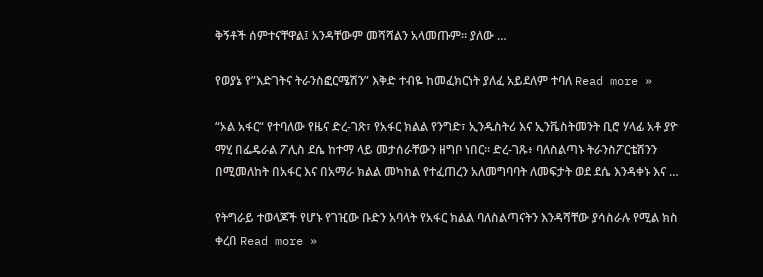ቅኝቶች ሰምተናቸዋል፤ አንዳቸውም መሻሻልን አላመጡም። ያለው …

የወያኔ የ”እድገትና ትራንስፎርሜሽን” እቅድ ተብዬ ከመፈክርነት ያለፈ አይደለም ተባለ Read more »

“ኦል አፋር“ የተባለው የዜና ድረ-ገጽ፣ የአፋር ክልል የንግድ፣ ኢንዱስትሪ እና ኢንቬስትመንት ቢሮ ሃላፊ አቶ ያዮ ማሂ በፌዴራል ፖሊስ ደሴ ከተማ ላይ መታሰራቸውን ዘግቦ ነበር። ድረ-ገጹ፥ ባለስልጣኑ ትራንስፖርቴሽንን በሚመለከት በአፋር እና በአማራ ክልል መካከል የተፈጠረን አለመግባባት ለመፍታት ወደ ደሴ እንዳቀኑ እና …

የትግራይ ተወላጆች የሆኑ የገዢው ቡድን አባላት የአፋር ክልል ባለስልጣናትን እንዳሻቸው ያሳስራሉ የሚል ክስ ቀረበ Read more »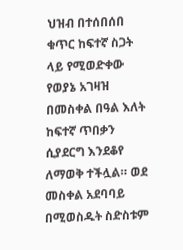ህዝብ በተሰበሰበ ቁጥር ከፍተኛ ስጋት ላይ የሚወድቀው የወያኔ አገዛዝ በመስቀል በዓል እለት ከፍተኛ ጥበቃን ሲያደርግ እንደቆየ ለማወቅ ተችሏል። ወደ መስቀል አደባባይ በሚወስዱት ስድስቱም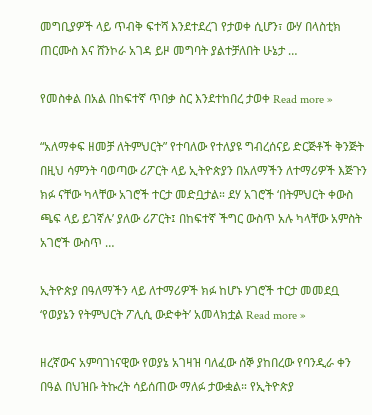መግቢያዎች ላይ ጥብቅ ፍተሻ እንደተደረገ የታወቀ ሲሆን፣ ውሃ በላስቲክ ጠርሙስ እና ሸንኮራ አገዳ ይዞ መግባት ያልተቻለበት ሁኔታ …

የመስቀል በአል በከፍተኛ ጥበቃ ስር እንደተከበረ ታወቀ Read more »

“አለማቀፍ ዘመቻ ለትምህርት” የተባለው የተለያዩ ግብረሰናይ ድርጅቶች ቅንጅት በዚህ ሳምንት ባወጣው ሪፖርት ላይ ኢትዮጵያን በአለማችን ለተማሪዎች እጅጉን ክፉ ናቸው ካላቸው አገሮች ተርታ መድቧታል። ደሃ አገሮች ‘በትምህርት ቀውስ ጫፍ ላይ ይገኛሉ’ ያለው ሪፖርት፤ በከፍተኛ ችግር ውስጥ አሉ ካላቸው አምስት አገሮች ውስጥ …

ኢትዮጵያ በዓለማችን ላይ ለተማሪዎች ክፉ ከሆኑ ሃገሮች ተርታ መመደቧ ‘የወያኔን የትምህርት ፖሊሲ ውድቀት’ አመላክቷል Read more »

ዘረኛውና አምባገነናዊው የወያኔ አገዛዝ ባለፈው ሰኞ ያከበረው የባንዲራ ቀን በዓል በህዝቡ ትኩረት ሳይሰጠው ማለፉ ታውቋል። የኢትዮጵያ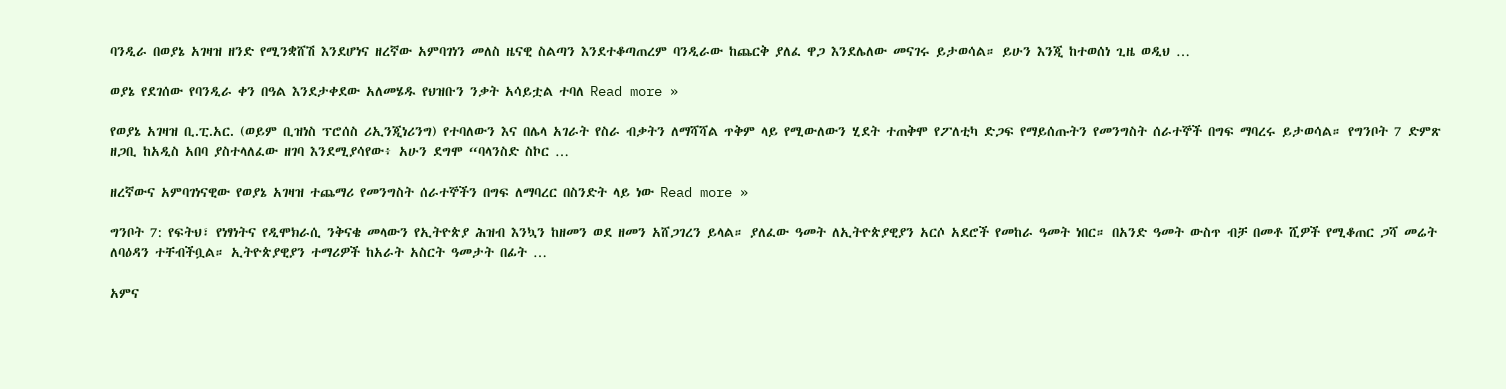ባንዲራ በወያኔ አገዛዝ ዘንድ የሚንቋሸሽ እንደሆነና ዘረኛው አምባገነን መለስ ዜናዊ ስልጣን እንደተቆጣጠረም ባንዲራው ከጨርቅ ያለፈ ዋጋ እንደሌለው መናገሩ ይታወሳል። ይሁን እንጂ ከተወሰነ ጊዜ ወዲህ …

ወያኔ የደገሰው የባንዲራ ቀን በዓል እንደታቀደው አለመሄዱ የህዝቡን ንቃት አሳይቷል ተባለ Read more »

የወያኔ አገዛዝ ቢ.ፒ.አር. (ወይም ቢዝነስ ፕሮሰስ ሪኢንጂነሪንግ) የተባለውን እና በሌላ አገራት የስራ ብቃትን ለማሻሻል ጥቅም ላይ የሚውለውን ሂደት ተጠቅሞ የፖለቲካ ድጋፍ የማይሰጡትን የመንግስት ሰራተኞች በግፍ ማባረሩ ይታወሳል። የግንቦት 7 ድምጽ ዘጋቢ ከአዲስ አበባ ያስተላለፈው ዘገባ እንደሚያሳየው፥ አሁን ደግሞ “ባላንስድ ስኮር …

ዘረኛውና አምባገነናዊው የወያኔ አገዛዝ ተጨማሪ የመንግስት ሰራተኞችን በግፍ ለማባረር በስንድት ላይ ነው Read more »

ግንቦት 7: የፍትህ፣ የነፃነትና የዲሞክራሲ ንቅናቄ መላውን የኢትዮጵያ ሕዝብ እንኳን ከዘመን ወደ ዘመን አሸጋገረን ይላል። ያለፈው ዓመት ለኢትዮጵያዊያን አርሶ አደሮች የመከራ ዓመት ነበር። በአንድ ዓመት ውስጥ ብቻ በመቶ ሺዎች የሚቆጠር ጋሻ መሬት ለባዕዳን ተቸብችቧል። ኢትዮጵያዊያን ተማሪዎች ከአራት አስርት ዓመታት በፊት …

አምና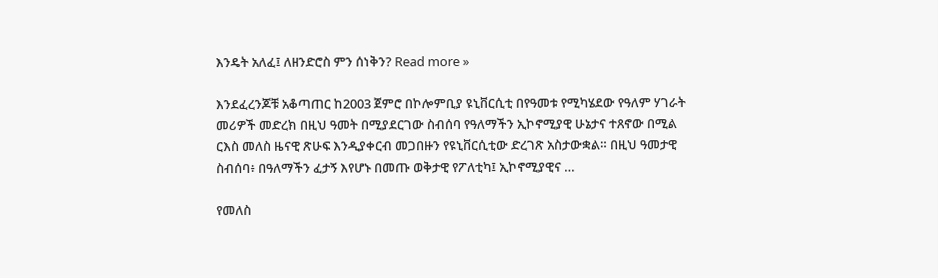እንዴት አለፈ፤ ለዘንድሮስ ምን ሰነቅን? Read more »

እንደፈረንጆቹ አቆጣጠር ከ2003 ጀምሮ በኮሎምቢያ ዩኒቨርሲቲ በየዓመቱ የሚካሄደው የዓለም ሃገራት መሪዎች መድረክ በዚህ ዓመት በሚያደርገው ስብሰባ የዓለማችን ኢኮኖሚያዊ ሁኔታና ተጸኖው በሚል ርእስ መለስ ዜናዊ ጽሁፍ እንዲያቀርብ መጋበዙን የዩኒቨርሲቲው ድረገጽ አስታውቋል። በዚህ ዓመታዊ ስብሰባ፥ በዓለማችን ፈታኝ እየሆኑ በመጡ ወቅታዊ የፖለቲካ፤ ኢኮኖሚያዊና …

የመለስ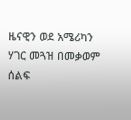ዜናዊን ወደ አሜሪካን ሃገር መጓዝ በመቃወም ሰልፍ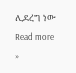ሊደረግ ነው Read more »